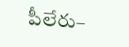పీలేరు–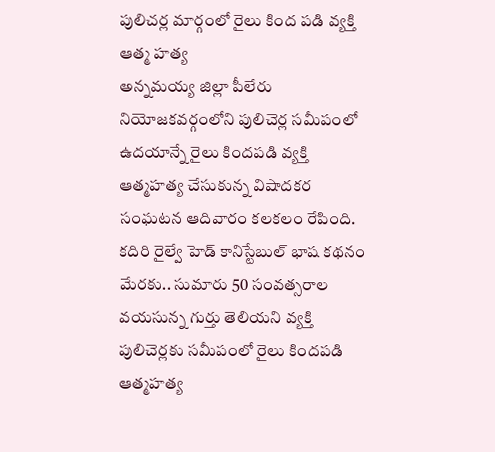పులిచర్ల మార్గంలో రైలు కింద పడి వ్యక్తి ఆత్మ హత్య
అన్నమయ్య జిల్లా పీలేరు నియోజకవర్గంలోని పులిచెర్ల సమీపంలో ఉదయాన్నే రైలు కిందపడి వ్యక్తి ఆత్మహత్య చేసుకున్న విషాదకర సంఘటన ఆదివారం కలకలం రేపింది. కదిరి రైల్వే హెడ్ కానిస్టేబుల్ భాష కథనం మేరకు.. సుమారు 50 సంవత్సరాల వయసున్న గుర్తు తెలియని వ్యక్తి పులిచెర్లకు సమీపంలో రైలు కిందపడి ఆత్మహత్య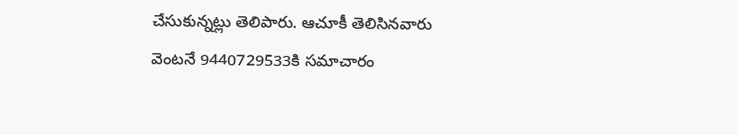చేసుకున్నట్లు తెలిపారు. ఆచూకీ తెలిసినవారు వెంటనే 9440729533కి సమాచారం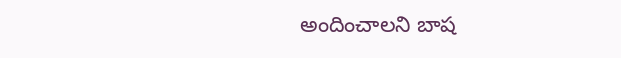అందించాలని బాష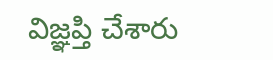విజ్ఞప్తి చేశారు